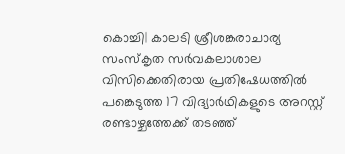കൊച്ചി| കാലടി ശ്രീശങ്കരാചാര്യ സംസ്കൃത സർവകലാശാല വിസിക്കെതിരായ പ്രതിഷേധത്തിൽ പങ്കെടുത്ത 17 വിദ്യാർഥികളുടെ അറസ്റ്റ് രണ്ടാഴ്ചത്തേക്ക് തടഞ്ഞ്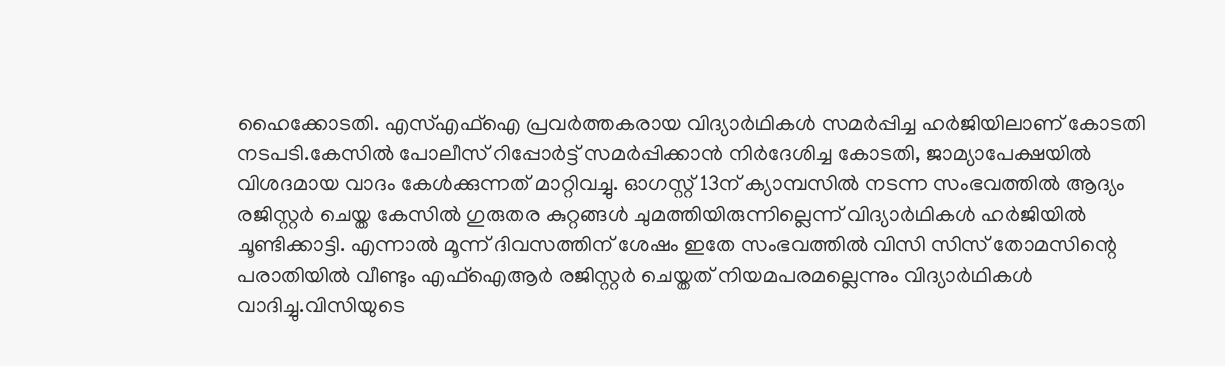ഹൈക്കോടതി. എസ്എഫ്ഐ പ്രവർത്തകരായ വിദ്യാർഥികൾ സമർപ്പിച്ച ഹർജിയിലാണ് കോടതി നടപടി.കേസിൽ പോലീസ് റിപ്പോർട്ട് സമർപ്പിക്കാൻ നിർദേശിച്ച കോടതി, ജാമ്യാപേക്ഷയിൽ വിശദമായ വാദം കേൾക്കുന്നത് മാറ്റിവച്ചു. ഓഗസ്റ്റ് 13ന് ക്യാമ്പസിൽ നടന്ന സംഭവത്തിൽ ആദ്യം രജിസ്റ്റർ ചെയ്ത കേസിൽ ഗുരുതര കുറ്റങ്ങൾ ചുമത്തിയിരുന്നില്ലെന്ന് വിദ്യാർഥികൾ ഹർജിയിൽ ചൂണ്ടിക്കാട്ടി. എന്നാൽ മൂന്ന് ദിവസത്തിന് ശേഷം ഇതേ സംഭവത്തിൽ വിസി സിസ് തോമസിന്റെ പരാതിയിൽ വീണ്ടും എഫ്ഐആർ രജിസ്റ്റർ ചെയ്തത് നിയമപരമല്ലെന്നും വിദ്യാർഥികൾ വാദിച്ചു.വിസിയുടെ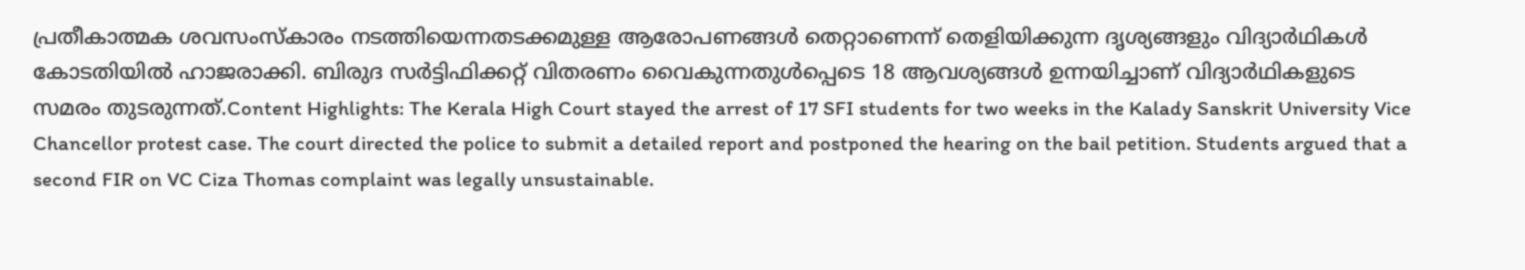പ്രതീകാത്മക ശവസംസ്കാരം നടത്തിയെന്നതടക്കമുള്ള ആരോപണങ്ങൾ തെറ്റാണെന്ന് തെളിയിക്കുന്ന ദൃശ്യങ്ങളും വിദ്യാർഥികൾ കോടതിയിൽ ഹാജരാക്കി. ബിരുദ സർട്ടിഫിക്കറ്റ് വിതരണം വൈകുന്നതുൾപ്പെടെ 18 ആവശ്യങ്ങൾ ഉന്നയിച്ചാണ് വിദ്യാർഥികളുടെ സമരം തുടരുന്നത്.Content Highlights: The Kerala High Court stayed the arrest of 17 SFI students for two weeks in the Kalady Sanskrit University Vice Chancellor protest case. The court directed the police to submit a detailed report and postponed the hearing on the bail petition. Students argued that a second FIR on VC Ciza Thomas complaint was legally unsustainable.